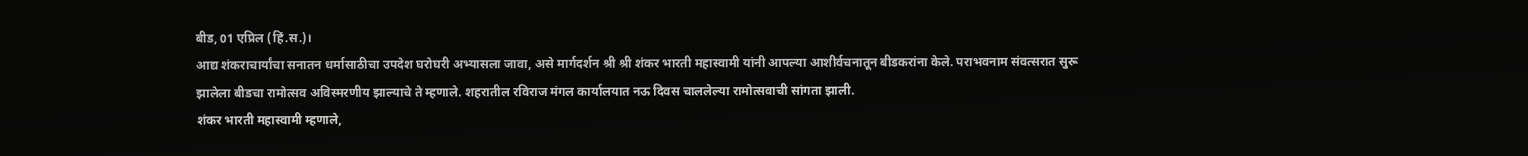बीड, 01 एप्रिल (हिं.स.)।
आद्य शंकराचार्यांचा सनातन धर्मासाठीचा उपदेश घरोघरी अभ्यासला जावा, असे मार्गदर्शन श्री श्री शंकर भारती महास्वामी यांनी आपल्या आशीर्वचनातून बीडकरांना केले. पराभवनाम संवत्सरात सुरू झालेला बीडचा रामोत्सव अविस्मरणीय झाल्याचे ते म्हणाले. शहरातील रविराज मंगल कार्यालयात नऊ दिवस चाललेल्या रामोत्सवाची सांगता झाली.
शंकर भारती महास्वामी म्हणाले,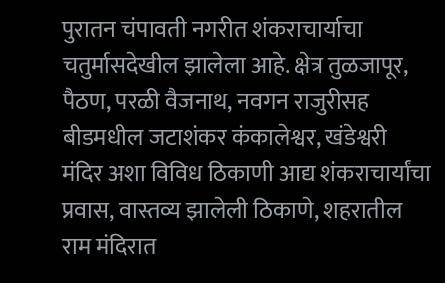पुरातन चंपावती नगरीत शंकराचार्याचा चतुर्मासदेखील झालेला आहे. क्षेत्र तुळजापूर, पैठण, परळी वैजनाथ, नवगन राजुरीसह बीडमधील जटाशंकर कंकालेश्वर, खंडेश्वरी मंदिर अशा विविध ठिकाणी आद्य शंकराचार्यांचा प्रवास, वास्तव्य झालेली ठिकाणे, शहरातील राम मंदिरात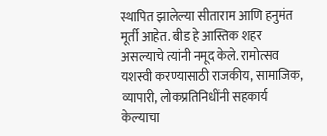स्थापित झालेल्या सीताराम आणि हनुमंत मूर्ती आहेत. बीड हे आस्तिक शहर असल्याचे त्यांनी नमूद केले. रामोत्सव यशस्वी करण्यासाठी राजकीय, सामाजिक, व्यापारी, लोकप्रतिनिधींनी सहकार्य केल्याचा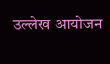उल्लेख आयोजन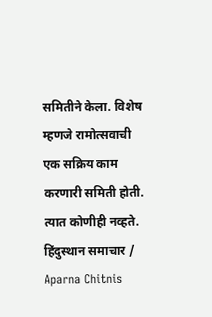समितीने केला. विशेष म्हणजे रामोत्सवाची एक सक्रिय काम करणारी समिती होती. त्यात कोणीही नव्हते.
हिंदुस्थान समाचार / Aparna Chitnis